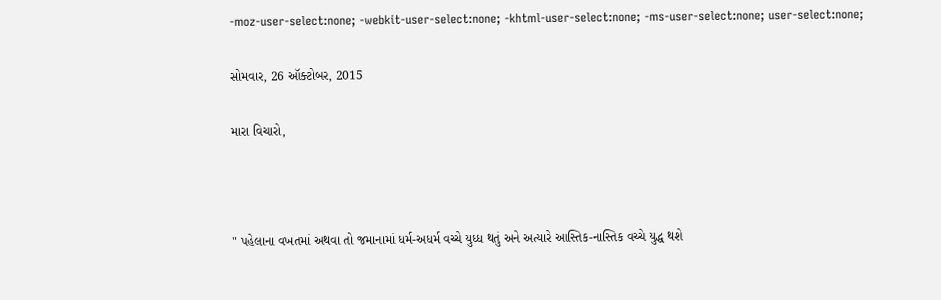-moz-user-select:none; -webkit-user-select:none; -khtml-user-select:none; -ms-user-select:none; user-select:none;

સોમવાર, 26 ઑક્ટોબર, 2015

મારા વિચારો,



" પહેલાના વખતમાં અથવા તો જમાનામાં ધર્મ-અધર્મ વચ્ચે યુધ્ધ થતું અને અત્યારે આસ્તિક-નાસ્તિક વચ્ચે યુદ્ધ થશે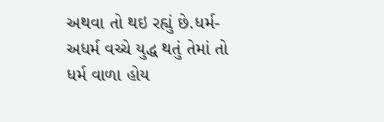અથવા તો થઇ રહ્યું છે.ધર્મ-અધર્મ વચ્ચે યુદ્ધ થતું તેમાં તો ધર્મ વાળા હોય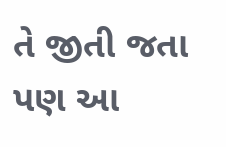તે જીતી જતા પણ આ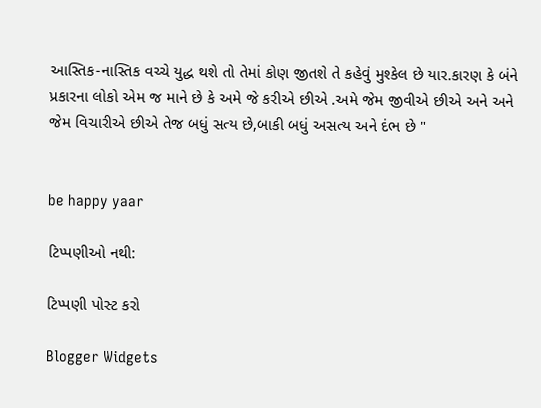આસ્તિક-નાસ્તિક વચ્ચે યુદ્ધ થશે તો તેમાં કોણ જીતશે તે કહેવું મુશ્કેલ છે યાર.કારણ કે બંને પ્રકારના લોકો એમ જ માને છે કે અમે જે કરીએ છીએ .અમે જેમ જીવીએ છીએ અને અને જેમ વિચારીએ છીએ તેજ બધું સત્ય છે,બાકી બધું અસત્ય અને દંભ છે "


be happy yaar

ટિપ્પણીઓ નથી:

ટિપ્પણી પોસ્ટ કરો

Blogger Widgets